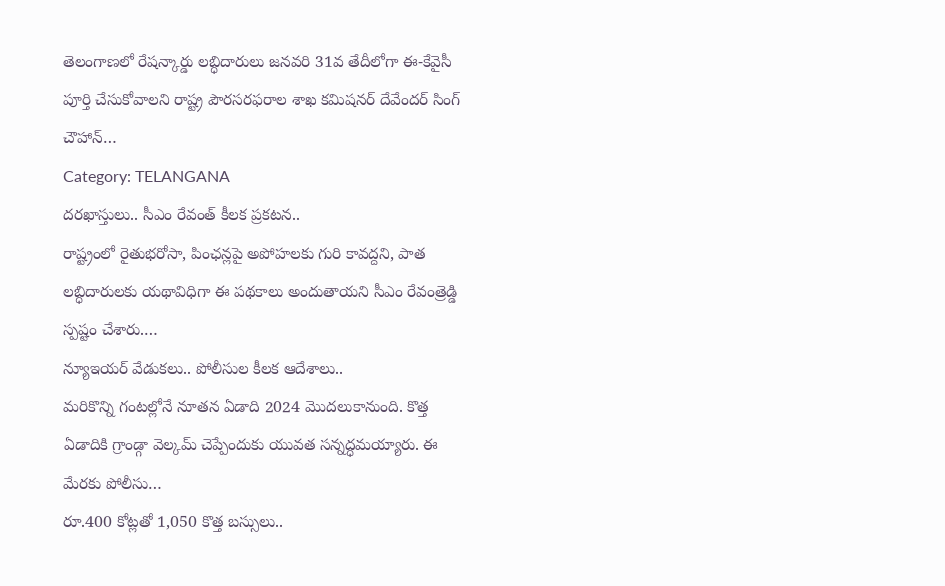తెలంగాణలో రేషన్కార్డు లబ్ధిదారులు జనవరి 31వ తేదీలోగా ఈ-కేవైసీ పూర్తి చేసుకోవాలని రాష్ట్ర పౌరసరఫరాల శాఖ కమిషనర్ దేవేందర్ సింగ్ చౌహాన్…
Category: TELANGANA
దరఖాస్తులు.. సీఎం రేవంత్ కీలక ప్రకటన..
రాష్ట్రంలో రైతుభరోసా, పింఛన్లపై అపోహలకు గురి కావద్దని, పాత లబ్ధిదారులకు యథావిధిగా ఈ పథకాలు అందుతాయని సీఎం రేవంత్రెడ్డి స్పష్టం చేశారు.…
న్యూఇయర్ వేడుకలు.. పోలీసుల కీలక ఆదేశాలు..
మరికొన్ని గంటల్లోనే నూతన ఏడాది 2024 మొదలుకానుంది. కొత్త ఏడాదికి గ్రాండ్గా వెల్కమ్ చెప్పేందుకు యువత సన్నద్ధమయ్యారు. ఈ మేరకు పోలీసు…
రూ.400 కోట్లతో 1,050 కొత్త బస్సులు..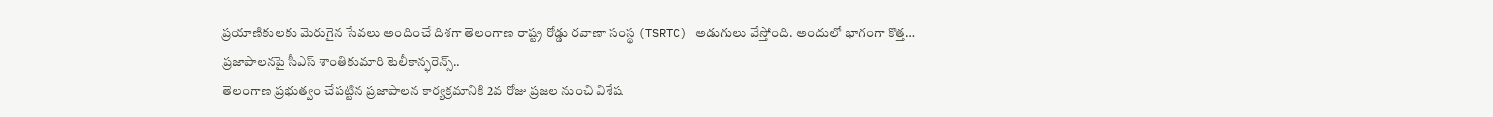ప్రయాణికులకు మెరుగైన సేవలు అందించే దిశగా తెలంగాణ రాష్ట్ర రోడ్డు రవాణా సంస్థ (TSRTC) అడుగులు వేస్తోంది. అందులో భాగంగా కొత్త…
ప్రజాపాలనపై సీఎస్ శాంతికుమారి టెలీకాన్ఫరెన్స్..
తెలంగాణ ప్రభుత్వం చేపట్టిన ప్రజాపాలన కార్యక్రమానికి 2వ రోజు ప్రజల నుంచి విశేష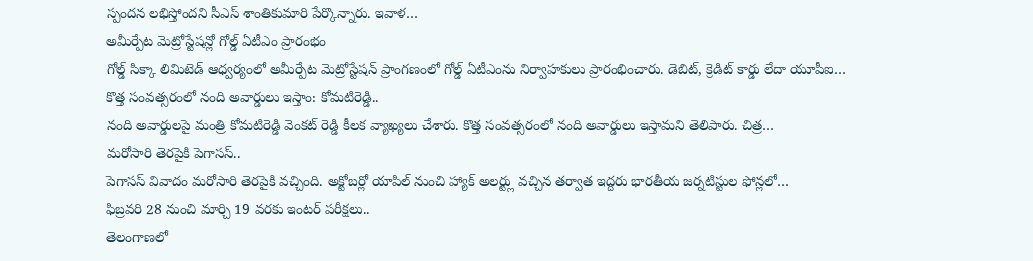స్పందన లభిస్తోందని సీఎస్ శాంతికుమారి పేర్కొన్నారు. ఇవాళ…
అమీర్పేట మెట్రోస్టేషన్లో గోల్డ్ ఏటీఎం ప్రారంభం
గోల్డ్ సిక్కా లిమిటెడ్ ఆధ్వర్యంలో అమీర్పేట మెట్రోస్టేషన్ ప్రాంగణంలో గోల్డ్ ఏటీఎంను నిర్వాహకులు ప్రారంభించారు. డెబిట్, క్రెడిట్ కార్డు లేదా యూపీఐ…
కొత్త సంవత్సరంలో నంది అవార్డులు ఇస్తాం: కోమటిరెడ్డి..
నంది అవార్డులపై మంత్రి కోమటిరెడ్డి వెంకట్ రెడ్డి కీలక వ్యాఖ్యలు చేశారు. కొత్త సంవత్సరంలో నంది అవార్డులు ఇస్తామని తెలిపారు. చిత్ర…
మరోసారి తెరపైకి పెగాసస్..
పెగాసస్ వివాదం మరోసారి తెరపైకి వచ్చింది. అక్టోబర్లో యాపిల్ నుంచి హ్యాక్ అలర్ట్లు వచ్చిన తర్వాత ఇద్దరు భారతీయ జర్నటిస్టుల ఫోన్లలో…
ఫిబ్రవరి 28 నుంచి మార్చి 19 వరకు ఇంటర్ పరీక్షలు..
తెలంగాణలో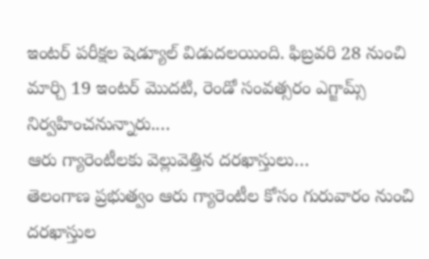ఇంటర్ పరీక్షల షెడ్యూల్ విడుదలయింది. ఫిబ్రవరి 28 నుంచి మార్చి 19 ఇంటర్ మొదటి, రెండో సంవత్సరం ఎగ్జామ్స్ నిర్వహించనున్నారు.…
ఆరు గ్యారెంటీలకు వెల్లువెత్తిన దరఖాస్తులు…
తెలంగాణ ప్రభుత్వం ఆరు గ్యారెంటీల కోసం గురువారం నుంచి దరఖాస్తుల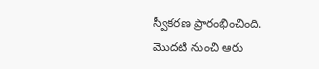స్వీకరణ ప్రారంభించింది. మొదటి నుంచి ఆరు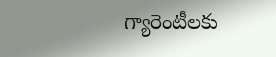గ్యారెంటీలకు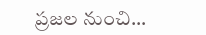ప్రజల నుంచి…